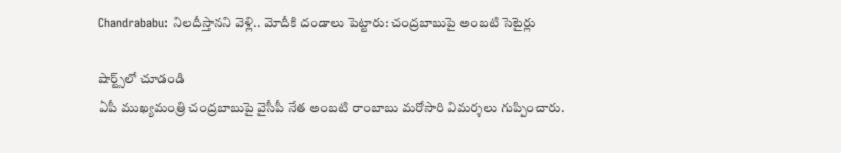Chandrababu: నిలదీస్తానని వెళ్లి.. మోదీకి దండాలు పెట్టారు: చంద్రబాబుపై అంబటి సెటైర్లు

షార్ట్స్‌లో చూడండి
ఏపీ ముఖ్యమంత్రి చంద్రబాబుపై వైసీపీ నేత అంబటి రాంబాబు మరోసారి విమర్శలు గుప్పించారు.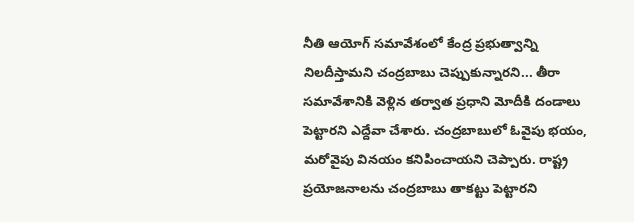నీతి ఆయోగ్ సమావేశంలో కేంద్ర ప్రభుత్వాన్ని నిలదీస్తామని చంద్రబాబు చెప్పుకున్నారని... తీరా సమావేశానికి వెళ్లిన తర్వాత ప్రధాని మోదీకి దండాలు పెట్టారని ఎద్దేవా చేశారు. చంద్రబాబులో ఓవైపు భయం, మరోవైపు వినయం కనిపించాయని చెప్పారు. రాష్ట్ర ప్రయోజనాలను చంద్రబాబు తాకట్టు పెట్టారని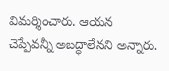విమర్శించారు. ఆయన చెప్పేవన్నీ అబద్ధాలేనని అన్నారు.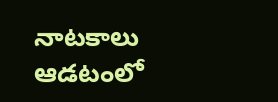నాటకాలు ఆడటంలో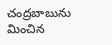చంద్రబాబును మించిన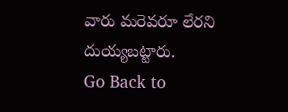వారు మరెవరూ లేరని దుయ్యబట్టారు.
Go Back to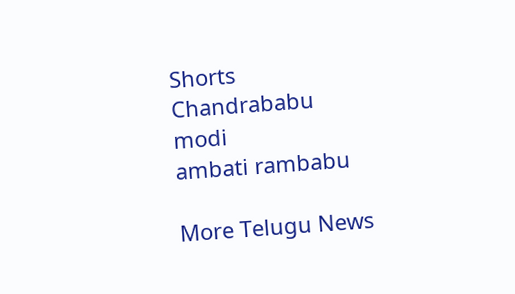Shorts
Chandrababu
modi
ambati rambabu

More Telugu News